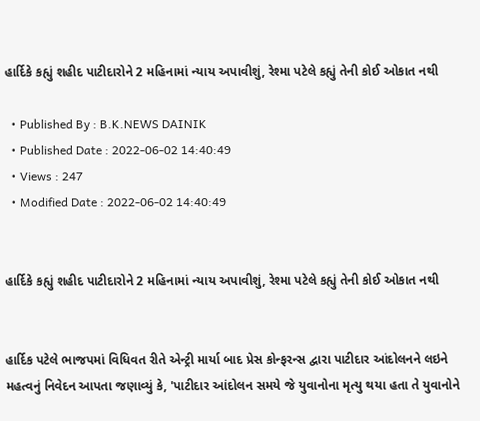હાર્દિકે કહ્યું શહીદ પાટીદારોને 2 મહિનામાં ન્યાય અપાવીશું, રેશ્મા પટેલે કહ્યું તેની કોઈ ઓકાત નથી

  • Published By : B.K.NEWS DAINIK
  • Published Date : 2022-06-02 14:40:49
  • Views : 247
  • Modified Date : 2022-06-02 14:40:49


હાર્દિકે કહ્યું શહીદ પાટીદારોને 2 મહિનામાં ન્યાય અપાવીશું, રેશ્મા પટેલે કહ્યું તેની કોઈ ઓકાત નથી


હાર્દિક પટેલે ભાજપમાં વિધિવત રીતે એન્ટ્રી માર્યા બાદ પ્રેસ કોન્ફરન્સ દ્વારા પાટીદાર આંદોલનને લઇને મહત્વનું નિવેદન આપતા જણાવ્યું કે, 'પાટીદાર આંદોલન સમયે જે યુવાનોના મૃત્યુ થયા હતા તે યુવાનોને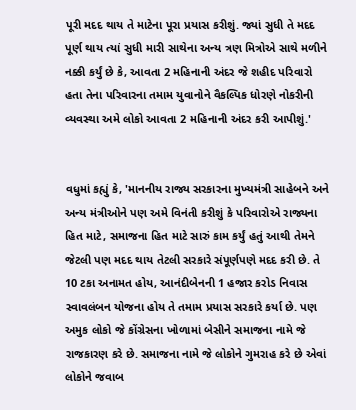પૂરી મદદ થાય તે માટેના પૂરા પ્રયાસ કરીશું. જ્યાં સુધી તે મદદ પૂર્ણ થાય ત્યાં સુધી મારી સાથેના અન્ય ત્રણ મિત્રોએ સાથે મળીને નક્કી કર્યું છે કે, આવતા 2 મહિનાની અંદર જે શહીદ પરિવારો હતા તેના પરિવારના તમામ યુવાનોને વૈકલ્પિક ધોરણે નોકરીની વ્યવસ્થા અમે લોકો આવતા 2 મહિનાની અંદર કરી આપીશું.'


વધુમાં કહ્યું કે, 'માનનીય રાજ્ય સરકારના મુખ્યમંત્રી સાહેબને અને અન્ય મંત્રીઓને પણ અમે વિનંતી કરીશું કે પરિવારોએ રાજ્યના હિત માટે, સમાજના હિત માટે સારું કામ કર્યું હતું આથી તેમને જેટલી પણ મદદ થાય તેટલી સરકારે સંપૂર્ણપણે મદદ કરી છે. તે 10 ટકા અનામત હોય, આનંદીબેનની 1 હજાર કરોડ નિવાસ સ્વાવલંબન યોજના હોય તે તમામ પ્રયાસ સરકારે કર્યા છે. પણ અમુક લોકો જે કોંગ્રેસના ખોળામાં બેસીને સમાજના નામે જે રાજકારણ કરે છે. સમાજના નામે જે લોકોને ગુમરાહ કરે છે એવાં લોકોને જવાબ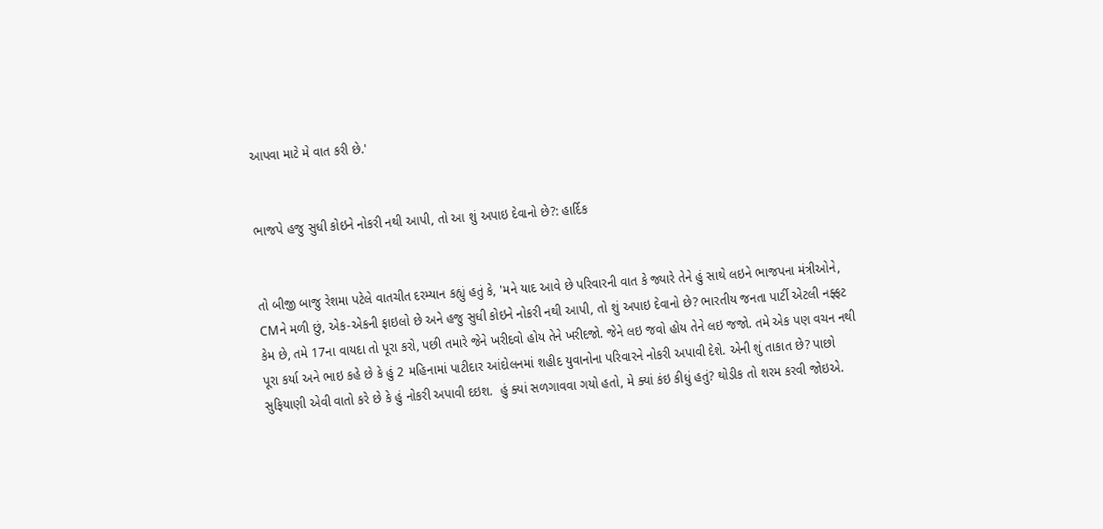આપવા માટે મે વાત કરી છે.'


ભાજપે હજુ સુધી કોઇને નોકરી નથી આપી, તો આ શું અપાઇ દેવાનો છે?: હાર્દિક


તો બીજી બાજુ રેશમા પટેલે વાતચીત દરમ્યાન કહ્યું હતું કે, 'મને યાદ આવે છે પરિવારની વાત કે જ્યારે તેને હું સાથે લઇને ભાજપના મંત્રીઓને, CMને મળી છું, એક-એકની ફાઇલો છે અને હજુ સુધી કોઇને નોકરી નથી આપી, તો શું અપાઇ દેવાનો છે? ભારતીય જનતા પાર્ટી એટલી નફ્ફટ કેમ છે, તમે 17ના વાયદા તો પૂરા કરો, પછી તમારે જેને ખરીદવો હોય તેને ખરીદજો. જેને લઇ જવો હોય તેને લઇ જજો. તમે એક પણ વચન નથી પૂરા કર્યા અને ભાઇ કહે છે કે હું 2 મહિનામાં પાટીદાર આંદોલનમાં શહીદ યુવાનોના પરિવારને નોકરી અપાવી દેશે. એની શું તાકાત છે? પાછો સુફિયાણી એવી વાતો કરે છે કે હું નોકરી અપાવી દઇશ.  હું ક્યાં સળગાવવા ગયો હતો, મે ક્યાં કંઇ કીધું હતું? થોડીક તો શરમ કરવી જોઇએ.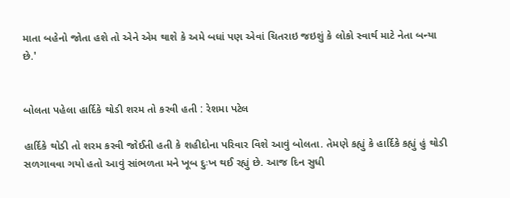માતા બહેનો જોતા હશે તો એને એમ થાશે કે અમે બધાં પણ એવાં ચિતરાઇ જઇશું કે લોકો સ્વાર્થ માટે નેતા બન્યા છે.'


બોલતા પહેલા હાર્દિકે થોડી શરમ તો કરવી હતી : રેશમા પટેલ

હાર્દિકે થોડી તો શરમ કરવી જોઈતી હતી કે શહીદોના પરિવાર વિશે આવું બોલતા. તેમણે કહ્યું કે હાર્દિકે કહ્યું હું થોડી સળગાવવા ગયો હતો આવું સાંભળતા મને ખૂબ દુઃખ થઈ રહ્યું છે. આજ દિન સુધી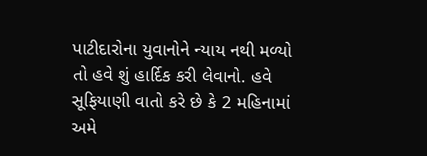પાટીદારોના યુવાનોને ન્યાય નથી મળ્યો તો હવે શું હાર્દિક કરી લેવાનો. હવે સૂફિયાણી વાતો કરે છે કે 2 મહિનામાં અમે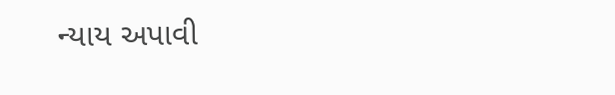ન્યાય અપાવી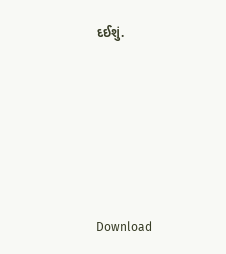દઈશું.








Download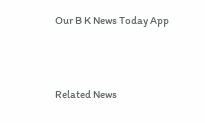Our B K News Today App



Related News